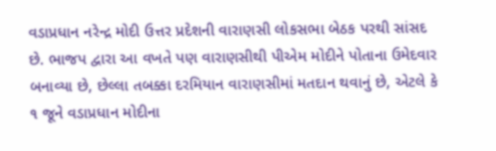વડાપ્રધાન નરેન્દ્ર મોદી ઉત્તર પ્રદેશની વારાણસી લોકસભા બેઠક પરથી સાંસદ છે. ભાજપ દ્વારા આ વખતે પણ વારાણસીથી પીએમ મોદીને પોતાના ઉમેદવાર બનાવ્યા છે, છેલ્લા તબક્કા દરમિયાન વારાણસીમાં મતદાન થવાનું છે, એટલે કે ૧ જૂને વડાપ્રધાન મોદીના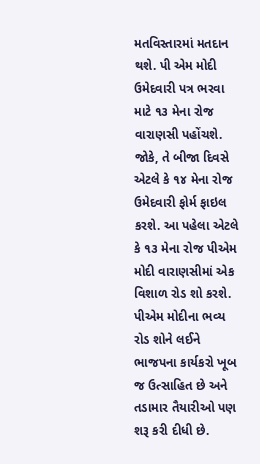મતવિસ્તારમાં મતદાન થશે. પી એમ મોદી ઉમેદવારી પત્ર ભરવા માટે ૧૩ મેના રોજ વારાણસી પહોંચશે. જોકે, તે બીજા દિવસે એટલે કે ૧૪ મેના રોજ ઉમેદવારી ફોર્મ ફાઇલ કરશે. આ પહેલા એટલે કે ૧૩ મેના રોજ પીએમ મોદી વારાણસીમાં એક વિશાળ રોડ શો કરશે.
પીએમ મોદીના ભવ્ય રોડ શોને લઈને ભાજપના કાર્યકરો ખૂબ જ ઉત્સાહિત છે અને તડામાર તૈયારીઓ પણ શરૂ કરી દીધી છે.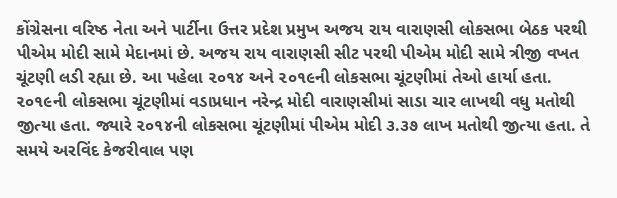કોંગ્રેસના વરિષ્ઠ નેતા અને પાર્ટીના ઉત્તર પ્રદેશ પ્રમુખ અજય રાય વારાણસી લોકસભા બેઠક પરથી પીએમ મોદી સામે મેદાનમાં છે. અજય રાય વારાણસી સીટ પરથી પીએમ મોદી સામે ત્રીજી વખત ચૂંટણી લડી રહ્યા છે. આ પહેલા ૨૦૧૪ અને ૨૦૧૯ની લોકસભા ચૂંટણીમાં તેઓ હાર્યા હતા.
૨૦૧૯ની લોકસભા ચૂંટણીમાં વડાપ્રધાન નરેન્દ્ર મોદી વારાણસીમાં સાડા ચાર લાખથી વધુ મતોથી જીત્યા હતા. જ્યારે ૨૦૧૪ની લોકસભા ચૂંટણીમાં પીએમ મોદી ૩.૩૭ લાખ મતોથી જીત્યા હતા. તે સમયે અરવિંદ કેજરીવાલ પણ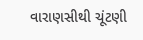વારાણસીથી ચૂંટણી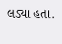લડ્યા હતા.